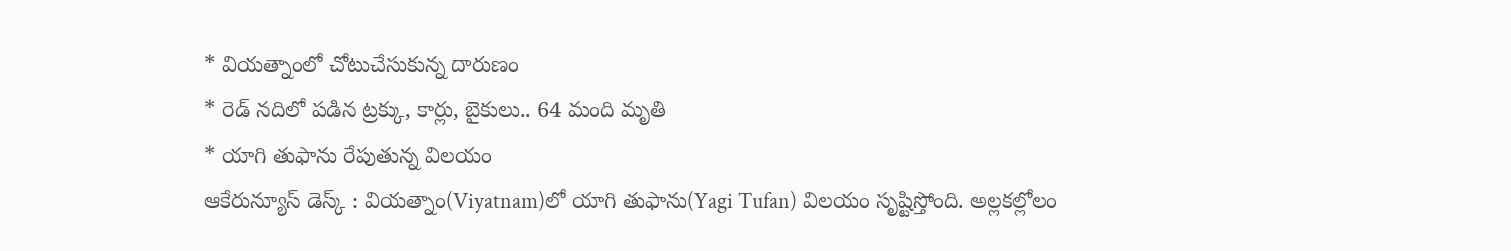* వియత్నాంలో చోటుచేసుకున్న దారుణం
* రెడ్ నదిలో పడిన ట్రక్కు, కార్లు, బైకులు.. 64 మంది మృతి
* యాగి తుఫాను రేపుతున్న విలయం
ఆకేరున్యూస్ డెస్క్ : వియత్నాం(Viyatnam)లో యాగి తుఫాను(Yagi Tufan) విలయం సృష్టిస్తోంది. అల్లకల్లోలం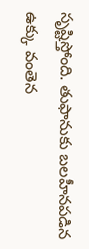సృష్టిస్తోంది. తుఫానుకు బలహీనపడిన ఉక్కు వంతెన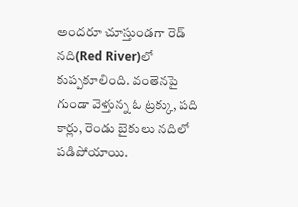అందరూ చూస్తుండగా రెడ్ నది(Red River)లో కుప్పకూలింది. వంతెనపై గుండా వెళ్తున్న ఓ ట్రక్కు, పది కార్లు, రెండు బైకులు నదిలో పడిపోయాయి.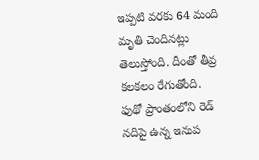ఇప్పటి వరకు 64 మంది మృతి చెందినట్లు తెలుస్తోంది. దీంతో తీవ్ర కలకలం రేగుతోంది. ఫుథో ప్రాంతంలోని రెడ్ నదిపై ఉన్న ఇనుప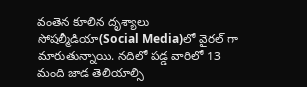వంతెన కూలిన దృశ్యాలు సోషల్మీడియా(Social Media)లో వైరల్ గా మారుతున్నాయి. నదిలో పడ్డ వారిలో 13 మంది జాడ తెలియాల్సి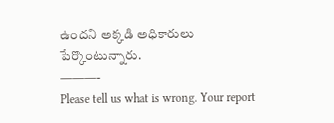ఉందని అక్కడి అధికారులు పేర్కొంటున్నారు.
———-
Please tell us what is wrong. Your report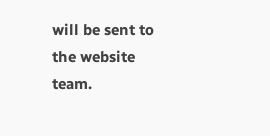will be sent to the website team.